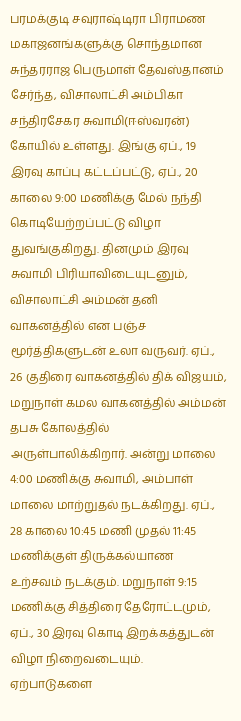பரமக்குடி சவுராஷ்டிரா பிராமண மகாஜனங்களுக்கு சொந்தமான சுந்தரராஜ பெருமாள் தேவஸ்தானம் சேர்ந்த, விசாலாட்சி அம்பிகா சந்திரசேகர சுவாமி(ஈஸ்வரன்) கோயில் உள்ளது. இங்கு ஏப்., 19 இரவு காப்பு கட்டப்பட்டு, ஏப்., 20 காலை 9:00 மணிக்கு மேல் நந்தி கொடியேற்றப்பட்டு விழா துவங்குகிறது. தினமும் இரவு சுவாமி பிரியாவிடையுடனும், விசாலாட்சி அம்மன் தனி வாகனத்தில் என பஞ்ச மூர்த்திகளுடன் உலா வருவர். ஏப்., 26 குதிரை வாகனத்தில் திக் விஜயம், மறுநாள் கமல வாகனத்தில் அம்மன் தபசு கோலத்தில் அருள்பாலிக்கிறார். அன்று மாலை 4:00 மணிக்கு சுவாமி, அம்பாள் மாலை மாற்றுதல் நடக்கிறது. ஏப்., 28 காலை 10:45 மணி முதல் 11:45 மணிக்குள் திருக்கல்யாண உற்சவம் நடக்கும். மறுநாள் 9:15 மணிக்கு சித்திரை தேரோட்டமும், ஏப்., 30 இரவு கொடி இறக்கத்துடன் விழா நிறைவடையும். ஏற்பாடுகளை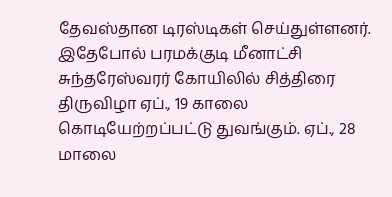தேவஸ்தான டிரஸ்டிகள் செய்துள்ளனர். இதேபோல் பரமக்குடி மீனாட்சி சுந்தரேஸ்வரர் கோயிலில் சித்திரை திருவிழா ஏப்., 19 காலை கொடியேற்றப்பட்டு துவங்கும். ஏப்., 28 மாலை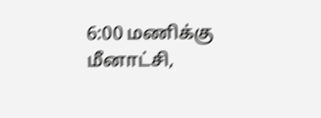6:00 மணிக்கு மீனாட்சி,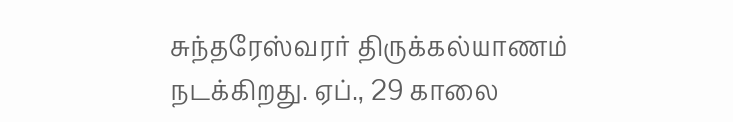சுந்தரேஸ்வரர் திருக்கல்யாணம் நடக்கிறது. ஏப்., 29 காலை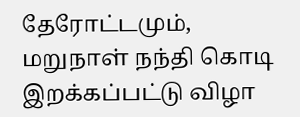தேரோட்டமும், மறுநாள் நந்தி கொடி இறக்கப்பட்டு விழா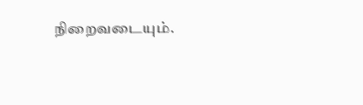நிறைவடையும்.